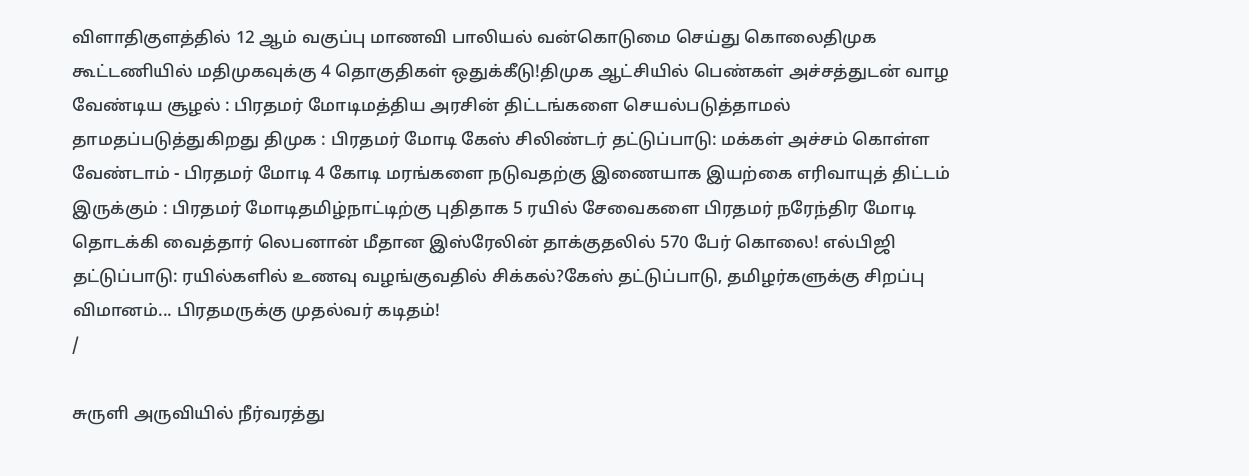விளாதிகுளத்தில் 12 ஆம் வகுப்பு மாணவி பாலியல் வன்கொடுமை செய்து கொலைதிமுக கூட்டணியில் மதிமுகவுக்கு 4 தொகுதிகள் ஒதுக்கீடு!திமுக ஆட்சியில் பெண்கள் அச்சத்துடன் வாழ வேண்டிய சூழல் : பிரதமர் மோடிமத்திய அரசின் திட்டங்களை செயல்படுத்தாமல் தாமதப்படுத்துகிறது திமுக : பிரதமர் மோடி கேஸ் சிலிண்டர் தட்டுப்பாடு: மக்கள் அச்சம் கொள்ள வேண்டாம் - பிரதமர் மோடி 4 கோடி மரங்களை நடுவதற்கு இணையாக இயற்கை எரிவாயுத் திட்டம் இருக்கும் : பிரதமர் மோடிதமிழ்நாட்டிற்கு புதிதாக 5 ரயில் சேவைகளை பிரதமர் நரேந்திர மோடி தொடக்கி வைத்தார் லெபனான் மீதான இஸ்ரேலின் தாக்குதலில் 570 பேர் கொலை! எல்பிஜி தட்டுப்பாடு: ரயில்களில் உணவு வழங்குவதில் சிக்கல்?கேஸ் தட்டுப்பாடு, தமிழர்களுக்கு சிறப்பு விமானம்... பிரதமருக்கு முதல்வர் கடிதம்!
/

சுருளி அருவியில் நீர்வரத்து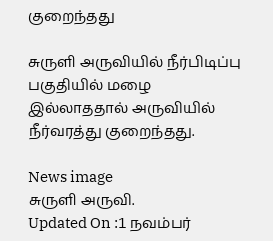குறைந்தது

சுருளி அருவியில் நீர்பிடிப்பு பகுதியில் மழை இல்லாததால் அருவியில் நீர்வரத்து குறைந்தது.

News image
சுருளி அருவி.
Updated On :1 நவம்பர்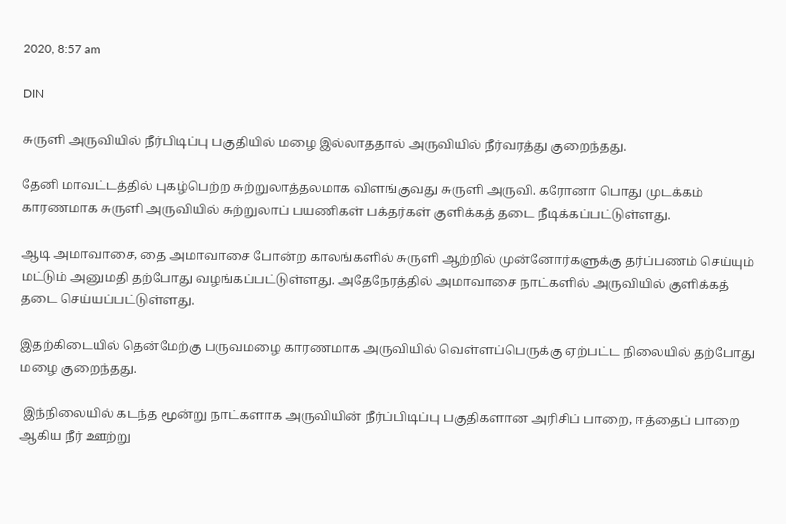2020, 8:57 am

DIN

சுருளி அருவியில் நீர்பிடிப்பு பகுதியில் மழை இல்லாததால் அருவியில் நீர்வரத்து குறைந்தது.

தேனி மாவட்டத்தில் புகழ்பெற்ற சுற்றுலாத்தலமாக விளங்குவது சுருளி அருவி. கரோனா பொது முடக்கம் காரணமாக சுருளி அருவியில் சுற்றுலாப் பயணிகள் பக்தர்கள் குளிக்கத் தடை நீடிக்கப்பட்டுள்ளது.

ஆடி அமாவாசை, தை அமாவாசை போன்ற காலங்களில் சுருளி ஆற்றில் முன்னோர்களுக்கு தர்ப்பணம் செய்யும் மட்டும் அனுமதி தற்போது வழங்கப்பட்டுள்ளது. அதேநேரத்தில் அமாவாசை நாட்களில் அருவியில் குளிக்கத் தடை செய்யப்பட்டுள்ளது.

இதற்கிடையில் தென்மேற்கு பருவமழை காரணமாக அருவியில் வெள்ளப்பெருக்கு ஏற்பட்ட நிலையில் தற்போது மழை குறைந்தது.

 இந்நிலையில் கடந்த மூன்று நாட்களாக அருவியின் நீர்ப்பிடிப்பு பகுதிகளான அரிசிப் பாறை, ஈத்தைப் பாறை ஆகிய நீர் ஊற்று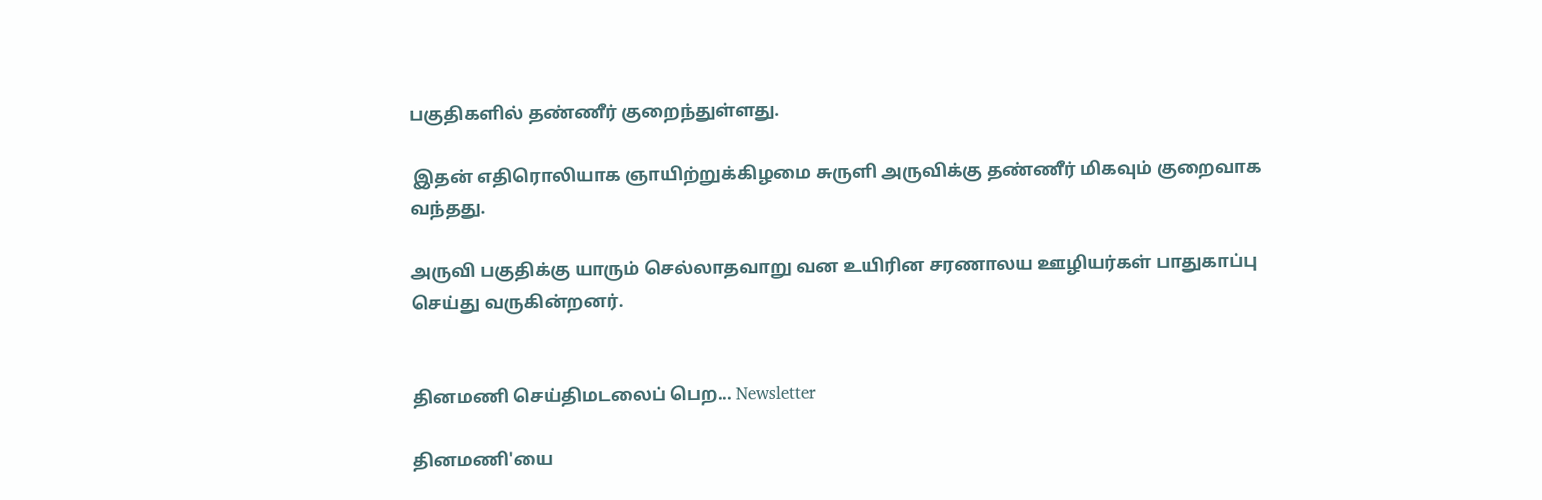பகுதிகளில் தண்ணீர் குறைந்துள்ளது.

 இதன் எதிரொலியாக ஞாயிற்றுக்கிழமை சுருளி அருவிக்கு தண்ணீர் மிகவும் குறைவாக வந்தது.

அருவி பகுதிக்கு யாரும் செல்லாதவாறு வன உயிரின சரணாலய ஊழியர்கள் பாதுகாப்பு செய்து வருகின்றனர்.


தினமணி செய்திமடலைப் பெற... Newsletter

தினமணி'யை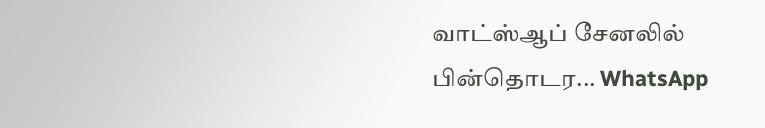வாட்ஸ்ஆப் சேனலில் பின்தொடர... WhatsApp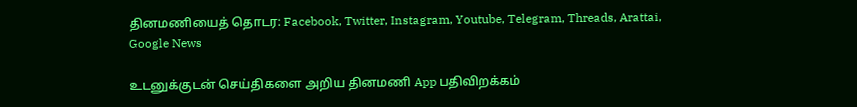தினமணியைத் தொடர: Facebook, Twitter, Instagram, Youtube, Telegram, Threads, Arattai, Google News

உடனுக்குடன் செய்திகளை அறிய தினமணி App பதிவிறக்கம்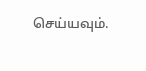செய்யவும்.